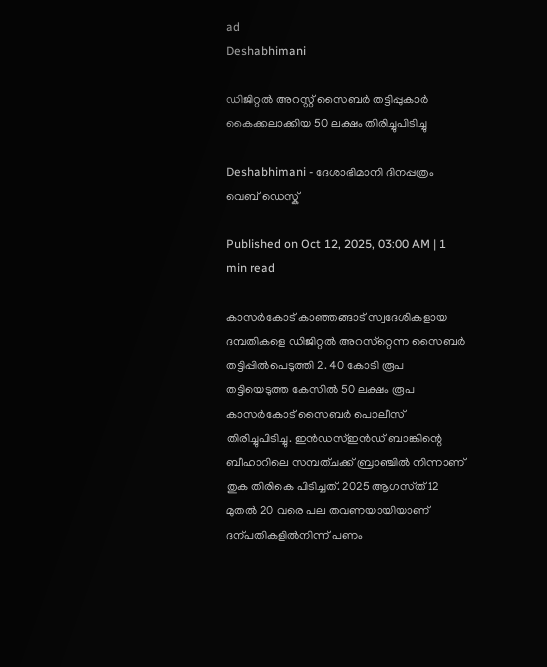ad
Deshabhimani

ഡിജിറ്റൽ അറസ്റ്റ് സൈബർ തട്ടിപ്പുകാർ കൈക്കലാക്കിയ 50 ലക്ഷം തിരിച്ചുപിടിച്ചു

Deshabhimani - ദേശാഭിമാനി ദിനപ്പത്രം
വെബ് ഡെസ്ക്

Published on Oct 12, 2025, 03:00 AM | 1 min read

കാസർകോട്‌ കാഞ്ഞങ്ങാട് സ്വദേശികളായ ദമ്പതികളെ ഡിജിറ്റൽ അറസ്‌റ്റെന്ന സൈബർ തട്ടിപ്പിൽപെടുത്തി 2. 40 കോടി രൂപ തട്ടിയെടുത്ത കേസിൽ 50 ലക്ഷം രൂപ കാസർകോട്‌ സൈബർ പൊലീസ് തിരിച്ചുപിടിച്ചു. ഇൻഡസ്ഇൻഡ് ബാങ്കിന്റെ ബീഹാറിലെ സമ്പത്ചക്ക് ബ്രാഞ്ചിൽ നിന്നാണ്‌ തുക തിരികെ പിടിച്ചത്‌. 2025 ആഗസ്‌ത്‌ 12 മുതൽ 20 വരെ പല തവണയായിയാണ് ദന്പതികളിൽനിന്ന്‌ പണം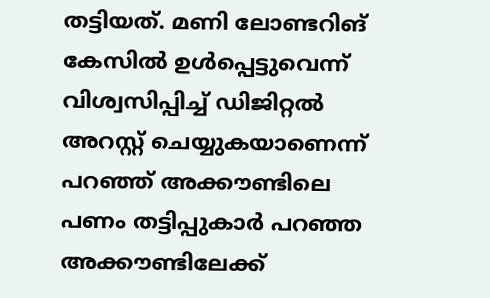തട്ടിയത്. മണി ലോണ്ടറിങ്‌ കേസിൽ ഉൾപ്പെട്ടുവെന്ന് വിശ്വസിപ്പിച്ച്‌ ഡിജിറ്റൽ അറസ്റ്റ് ചെയ്യുകയാണെന്ന് പറഞ്ഞ്‌ അക്കൗണ്ടിലെ പണം തട്ടിപ്പുകാർ പറഞ്ഞ അക്കൗണ്ടിലേക്ക്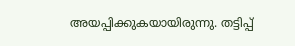അയപ്പിക്കുകയായിരുന്നു. തട്ടിപ്പ്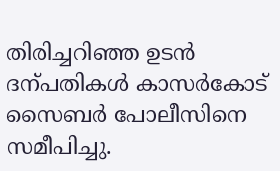തിരിച്ചറിഞ്ഞ ഉടൻ ദന്പതികൾ കാസർകോട്‌ സൈബർ പോലീസിനെ സമീപിച്ചു.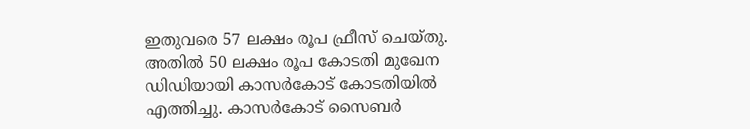ഇതുവരെ 57 ലക്ഷം രൂപ ഫ്രീസ് ചെയ്‌തു. അതിൽ 50 ലക്ഷം രൂപ കോടതി മുഖേന ഡിഡിയായി കാസർകോട്‌ കോടതിയിൽ എത്തിച്ചു. കാസർകോട്‌ സൈബർ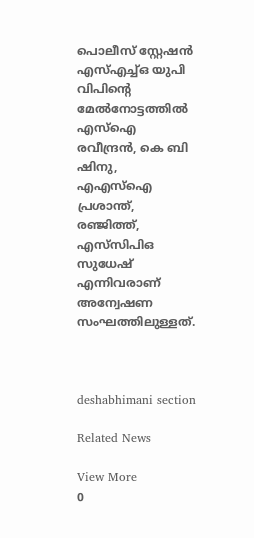പൊലീസ് സ്റ്റേഷൻ എസ്‌എച്ച്‌ഒ യുപി വിപിന്റെ മേൽനോട്ടത്തിൽ എസ്ഐ രവീന്ദ്രൻ, കെ ബി ഷിനു, എഎസ്ഐ പ്രശാന്ത്, രഞ്ജിത്ത്, എസ്‌സിപിഒ സുധേഷ്‌ എന്നിവരാണ് അന്വേഷണ സംഘത്തിലുള്ളത്‌.



deshabhimani section

Related News

View More
0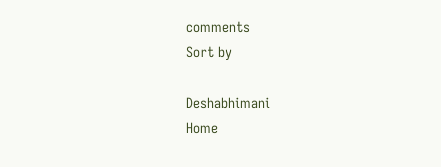comments
Sort by

Deshabhimani
Home